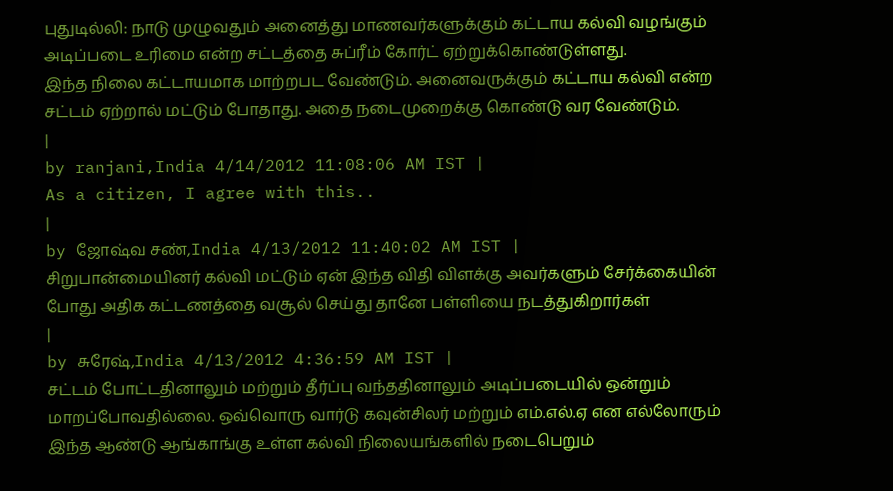புதுடில்லி: நாடு முழுவதும் அனைத்து மாணவர்களுக்கும் கட்டாய கல்வி வழங்கும் அடிப்படை உரிமை என்ற சட்டத்தை சுப்ரீம் கோர்ட் ஏற்றுக்கொண்டுள்ளது.
இந்த நிலை கட்டாயமாக மாற்றபட வேண்டும். அனைவருக்கும் கட்டாய கல்வி என்ற சட்டம் ஏற்றால் மட்டும் போதாது. அதை நடைமுறைக்கு கொண்டு வர வேண்டும்.
|
by ranjani,India 4/14/2012 11:08:06 AM IST |
As a citizen, I agree with this..
|
by ஜோஷ்வ சண்,India 4/13/2012 11:40:02 AM IST |
சிறுபான்மையினர் கல்வி மட்டும் ஏன் இந்த விதி விளக்கு அவர்களும் சேர்க்கையின் போது அதிக கட்டணத்தை வசூல் செய்து தானே பள்ளியை நடத்துகிறார்கள்
|
by சுரேஷ்,India 4/13/2012 4:36:59 AM IST |
சட்டம் போட்டதினாலும் மற்றும் தீர்ப்பு வந்ததினாலும் அடிப்படையில் ஒன்றும் மாறப்போவதில்லை. ஒவ்வொரு வார்டு கவுன்சிலர் மற்றும் எம்.எல்.ஏ என எல்லோரும் இந்த ஆண்டு ஆங்காங்கு உள்ள கல்வி நிலையங்களில் நடைபெறும்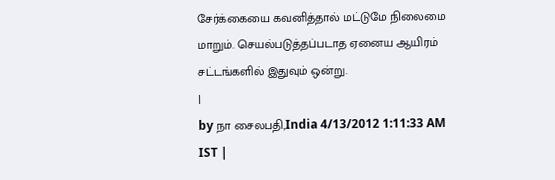சேர்க்கையை கவனித்தால் மட்டுமே நிலைமை மாறும். செயல்படுத்தப்படாத ஏனைய ஆயிரம் சட்டங்களில் இதுவும் ஒன்று.
|
by நா சைலபதி,India 4/13/2012 1:11:33 AM IST |